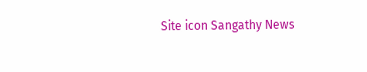Site icon Sangathy News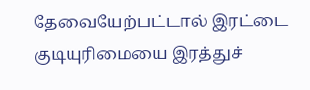தேவையேற்பட்டால் இரட்டை குடியுரிமையை இரத்துச்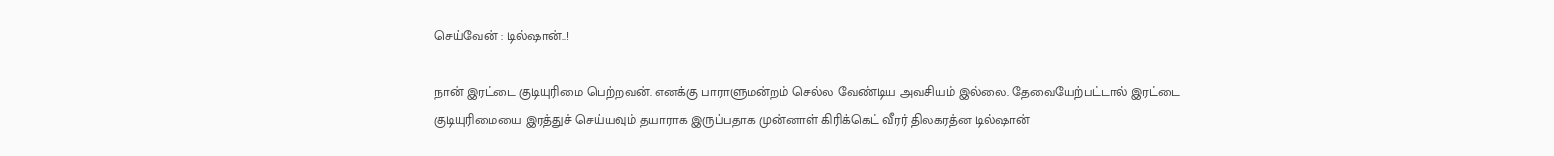செய்வேன் : டில்ஷான்..!

நான் இரட்டை குடியுரிமை பெற்றவன். எனக்கு பாராளுமன்றம் செல்ல வேண்டிய அவசியம் இல்லை. தேவையேற்பட்டால் இரட்டை குடியுரிமையை இரத்துச் செய்யவும் தயாராக இருப்பதாக முன்னாள் கிரிக்கெட் வீரர் திலகரத்ன டில்ஷான்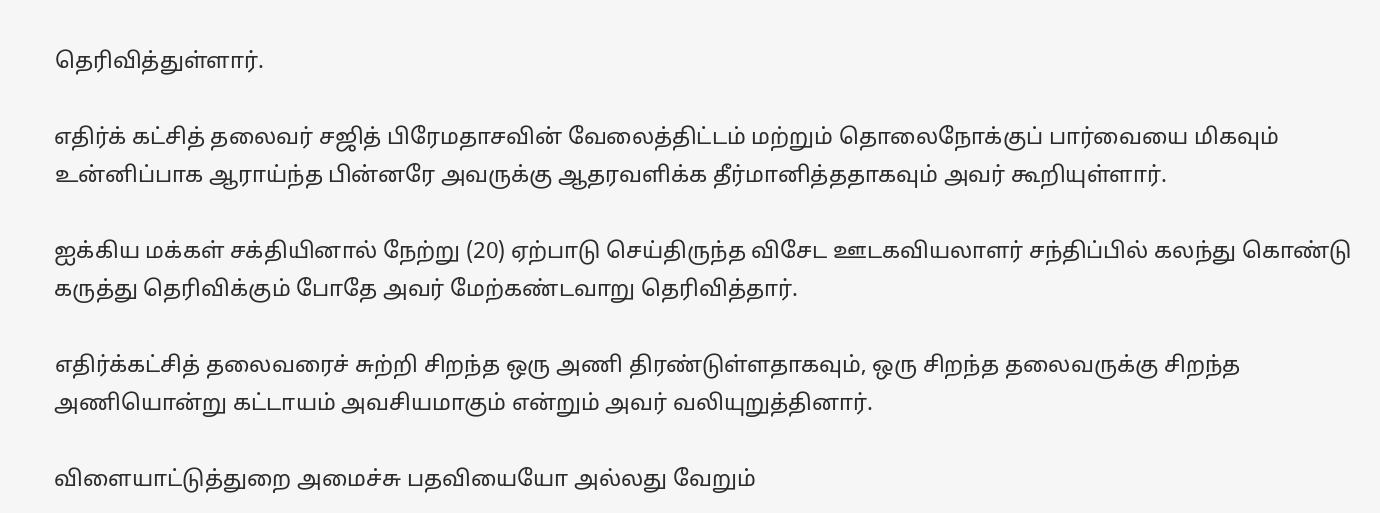தெரிவித்துள்ளார்.

எதிர்க் கட்சித் தலைவர் சஜித் பிரேமதாசவின் வேலைத்திட்டம் மற்றும் தொலைநோக்குப் பார்வையை மிகவும் உன்னிப்பாக ஆராய்ந்த பின்னரே அவருக்கு ஆதரவளிக்க தீர்மானித்ததாகவும் அவர் கூறியுள்ளார்.

ஐக்கிய மக்கள் சக்தியினால் நேற்று (20) ஏற்பாடு செய்திருந்த விசேட ஊடகவியலாளர் சந்திப்பில் கலந்து கொண்டு கருத்து தெரிவிக்கும் போதே அவர் மேற்கண்டவாறு தெரிவித்தார்.

எதிர்க்கட்சித் தலைவரைச் சுற்றி சிறந்த ஒரு அணி திரண்டுள்ளதாகவும், ஒரு சிறந்த தலைவருக்கு சிறந்த அணியொன்று கட்டாயம் அவசியமாகும் என்றும் அவர் வலியுறுத்தினார்.

விளையாட்டுத்துறை அமைச்சு பதவியையோ அல்லது வேறும்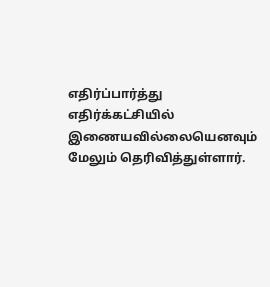எதிர்ப்பார்த்து எதிர்க்கட்சியில் இணையவில்லையெனவும் மேலும் தெரிவித்துள்ளார்.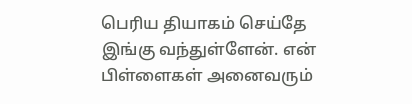பெரிய தியாகம் செய்தே இங்கு வந்துள்ளேன். என் பிள்ளைகள் அனைவரும்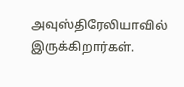அவுஸ்திரேலியாவில் இருக்கிறார்கள்.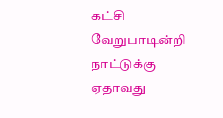கட்சி வேறுபாடின்றி நாட்டுக்கு ஏதாவது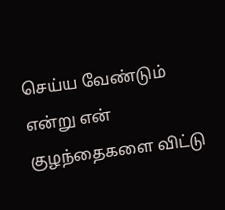செய்ய வேண்டும் என்று என் குழந்தைகளை விட்டு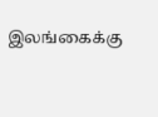இலங்கைக்கு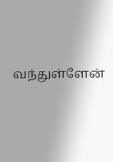வந்துள்ளேன்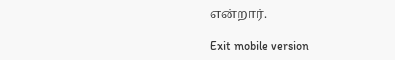என்றார்.

Exit mobile version